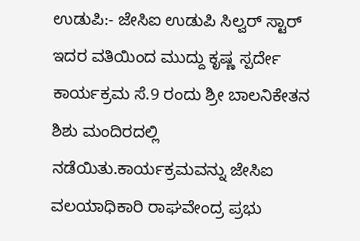ಉಡುಪಿ:- ಜೇಸಿಐ ಉಡುಪಿ ಸಿಲ್ವರ್ ಸ್ಟಾರ್ ಇದರ ವತಿಯಿಂದ ಮುದ್ದು ಕೃಷ್ಣ ಸ್ಪರ್ದೇ ಕಾರ್ಯಕ್ರಮ ಸೆ.9 ರಂದು ಶ್ರೀ ಬಾಲನಿಕೇತನ ಶಿಶು ಮಂದಿರದಲ್ಲಿ ನಡೆಯಿತು.ಕಾರ್ಯಕ್ರಮವನ್ನು ಜೇಸಿಐ ವಲಯಾಧಿಕಾರಿ ರಾಘವೇಂದ್ರ ಪ್ರಭು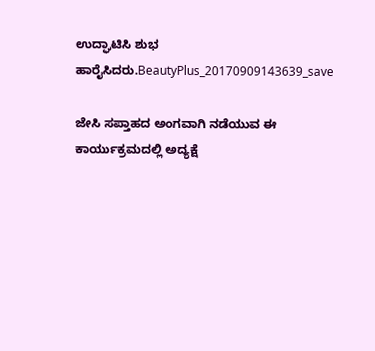ಉದ್ಘಾಟಿಸಿ ಶುಭ ಹಾರೈಸಿದರು.BeautyPlus_20170909143639_save

ಜೇಸಿ ಸಪ್ತಾಹದ ಅಂಗವಾಗಿ ನಡೆಯುವ ಈ ಕಾರ್ಯುಕ್ರಮದಲ್ಲಿ ಅದ್ಯಕ್ಷೆ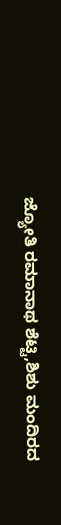ಜ್ಯೋತಿ ರಮಾನಾಥ ಶೆಟ್ಟಿ,ಶಿಶು ಮಂದಿರದ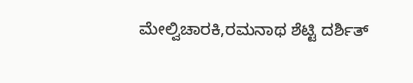ಮೇಲ್ವಿಚಾರಕಿ,ರಮನಾಥ ಶೆಟ್ಟಿ ದರ್ಶಿತ್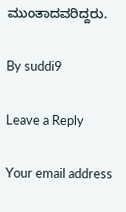ಮುಂತಾದವರಿದ್ದರು.

By suddi9

Leave a Reply

Your email address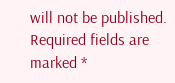will not be published. Required fields are marked *